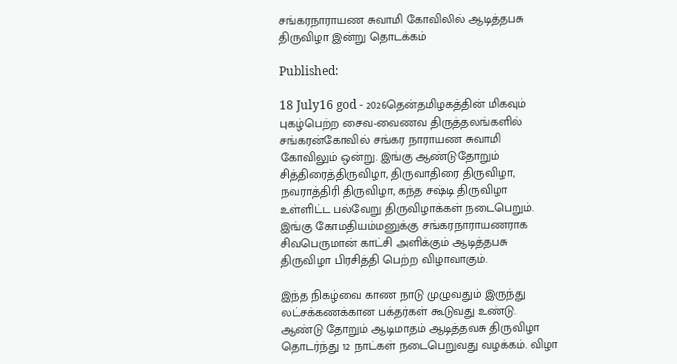சங்கரநாராயண சுவாமி கோவிலில் ஆடித்தபசு திருவிழா இன்று தொடக்கம்

Published:

18 July16 god - 2026தென்தமிழகத்தின் மிகவும் புகழ்பெற்ற சைவ-வைணவ திருத்தலங்களில் சங்கரன்கோவில் சங்கர நாராயண சுவாமி கோவிலும் ஒன்று. இங்கு ஆண்டுதோறும் சித்திரைத்திருவிழா, திருவாதிரை திருவிழா, நவராத்திரி திருவிழா, கந்த சஷ்டி திருவிழா உள்ளிட்ட பல்வேறு திருவிழாக்கள் நடைபெறும். இங்கு கோமதியம்மனுக்கு சங்கரநாராயணராக சிவபெருமான் காட்சி அளிக்கும் ஆடித்தபசு திருவிழா பிரசித்தி பெற்ற விழாவாகும்.

இந்த நிகழ்வை காண நாடு முழுவதும் இருந்து லட்சக்கணக்கான பக்தர்கள் கூடுவது உண்டு. ஆண்டு தோறும் ஆடிமாதம் ஆடித்தவசு திருவிழா தொடர்ந்து 12 நாட்கள் நடைபெறுவது வழக்கம். விழா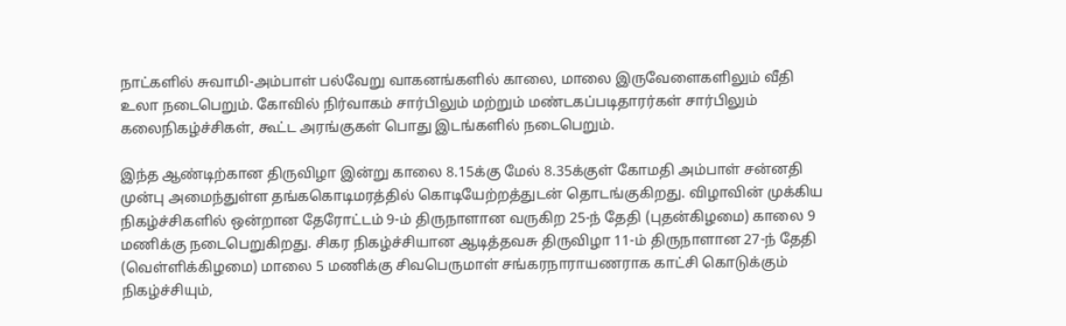நாட்களில் சுவாமி-அம்பாள் பல்வேறு வாகனங்களில் காலை, மாலை இருவேளைகளிலும் வீதி உலா நடைபெறும். கோவில் நிர்வாகம் சார்பிலும் மற்றும் மண்டகப்படிதாரர்கள் சார்பிலும் கலைநிகழ்ச்சிகள், கூட்ட அரங்குகள் பொது இடங்களில் நடைபெறும்.

இந்த ஆண்டிற்கான திருவிழா இன்று காலை 8.15க்கு மேல் 8.35க்குள் கோமதி அம்பாள் சன்னதி முன்பு அமைந்துள்ள தங்ககொடிமரத்தில் கொடியேற்றத்துடன் தொடங்குகிறது. விழாவின் முக்கிய நிகழ்ச்சிகளில் ஒன்றான தேரோட்டம் 9-ம் திருநாளான வருகிற 25-ந் தேதி (புதன்கிழமை) காலை 9 மணிக்கு நடைபெறுகிறது. சிகர நிகழ்ச்சியான ஆடித்தவசு திருவிழா 11-ம் திருநாளான 27-ந் தேதி (வெள்ளிக்கிழமை) மாலை 5 மணிக்கு சிவபெருமாள் சங்கரநாராயணராக காட்சி கொடுக்கும் நிகழ்ச்சியும்,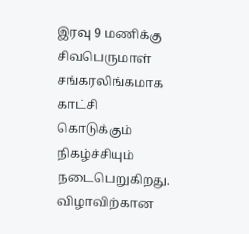இரவு 9 மணிக்கு சிவபெருமாள் சங்கரலிங்கமாக காட்சி கொடுக்கும் நிகழ்ச்சியும் நடைபெறுகிறது. விழாவிற்கான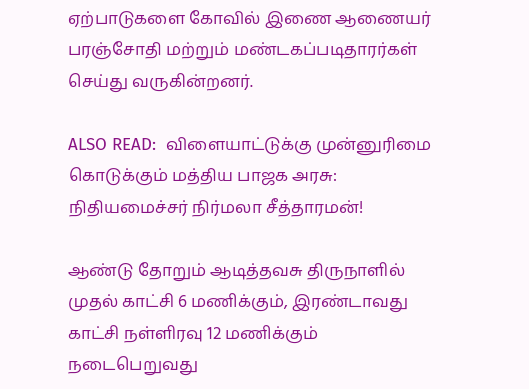ஏற்பாடுகளை கோவில் இணை ஆணையர் பரஞ்சோதி மற்றும் மண்டகப்படிதாரர்கள் செய்து வருகின்றனர்.

ALSO READ:  விளையாட்டுக்கு முன்னுரிமை கொடுக்கும் மத்திய பாஜக அரசு: நிதியமைச்சர் நிர்மலா சீத்தாரமன்!

ஆண்டு தோறும் ஆடித்தவசு திருநாளில் முதல் காட்சி 6 மணிக்கும், இரண்டாவது காட்சி நள்ளிரவு 12 மணிக்கும் நடைபெறுவது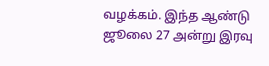வழக்கம். இந்த ஆண்டு ஜூலை 27 அன்று இரவு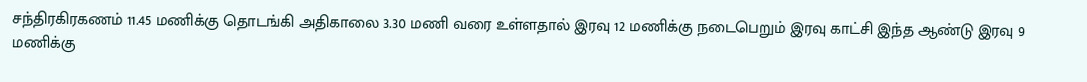சந்திரகிரகணம் 11.45 மணிக்கு தொடங்கி அதிகாலை 3.30 மணி வரை உள்ளதால் இரவு 12 மணிக்கு நடைபெறும் இரவு காட்சி இந்த ஆண்டு இரவு 9 மணிக்கு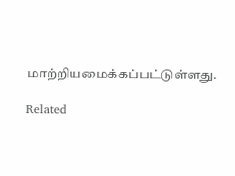மாற்றியமைக்கப்பட்டுள்ளது.

Related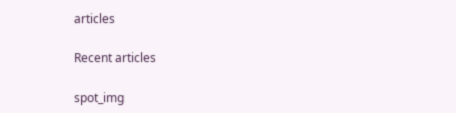articles

Recent articles

spot_img